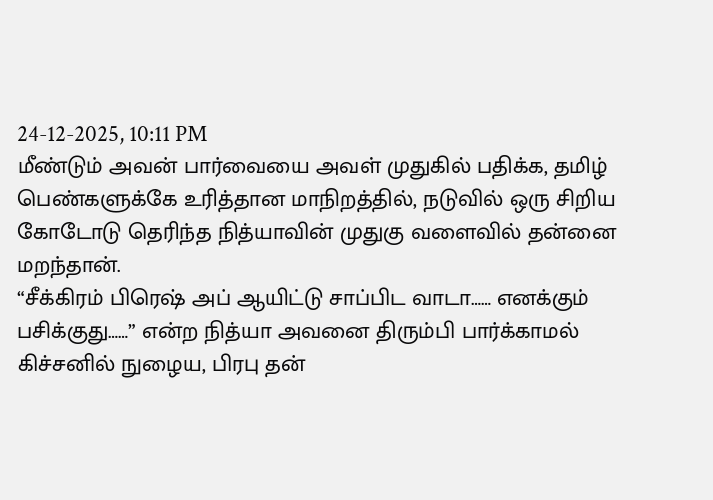24-12-2025, 10:11 PM
மீண்டும் அவன் பார்வையை அவள் முதுகில் பதிக்க, தமிழ் பெண்களுக்கே உரித்தான மாநிறத்தில், நடுவில் ஒரு சிறிய கோடோடு தெரிந்த நித்யாவின் முதுகு வளைவில் தன்னை மறந்தான்.
“சீக்கிரம் பிரெஷ் அப் ஆயிட்டு சாப்பிட வாடா…… எனக்கும் பசிக்குது……” என்ற நித்யா அவனை திரும்பி பார்க்காமல் கிச்சனில் நுழைய, பிரபு தன்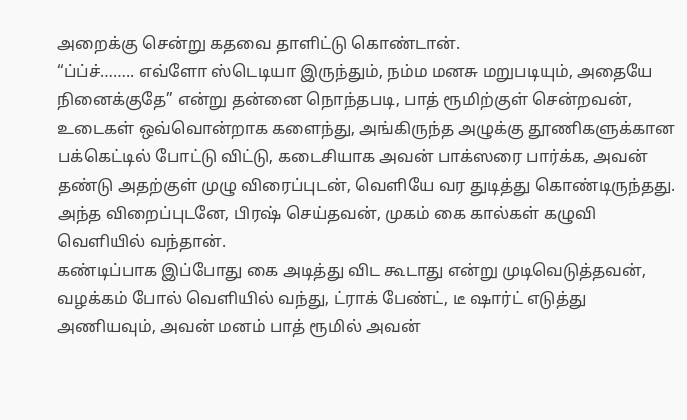அறைக்கு சென்று கதவை தாளிட்டு கொண்டான்.
“ப்ப்ச்…….. எவ்ளோ ஸ்டெடியா இருந்தும், நம்ம மனசு மறுபடியும், அதையே நினைக்குதே” என்று தன்னை நொந்தபடி, பாத் ரூமிற்குள் சென்றவன், உடைகள் ஒவ்வொன்றாக களைந்து, அங்கிருந்த அழுக்கு தூணிகளுக்கான பக்கெட்டில் போட்டு விட்டு, கடைசியாக அவன் பாக்ஸரை பார்க்க, அவன் தண்டு அதற்குள் முழு விரைப்புடன், வெளியே வர துடித்து கொண்டிருந்தது.
அந்த விறைப்புடனே, பிரஷ் செய்தவன், முகம் கை கால்கள் கழுவி வெளியில் வந்தான்.
கண்டிப்பாக இப்போது கை அடித்து விட கூடாது என்று முடிவெடுத்தவன், வழக்கம் போல் வெளியில் வந்து, ட்ராக் பேண்ட், டீ ஷார்ட் எடுத்து அணியவும், அவன் மனம் பாத் ரூமில் அவன்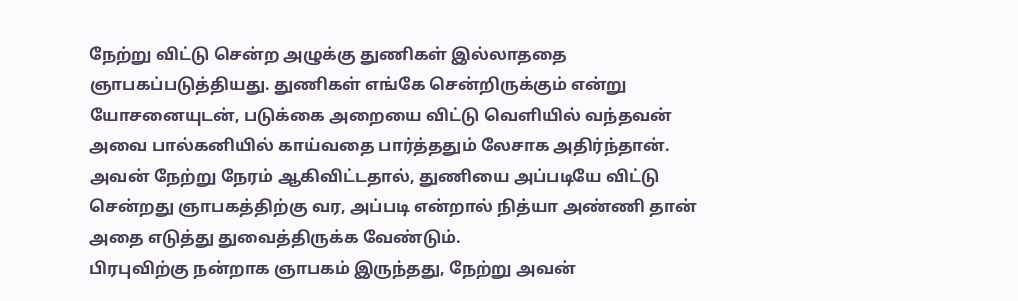நேற்று விட்டு சென்ற அழுக்கு துணிகள் இல்லாததை ஞாபகப்படுத்தியது. துணிகள் எங்கே சென்றிருக்கும் என்று யோசனையுடன், படுக்கை அறையை விட்டு வெளியில் வந்தவன் அவை பால்கனியில் காய்வதை பார்த்ததும் லேசாக அதிர்ந்தான்.
அவன் நேற்று நேரம் ஆகிவிட்டதால், துணியை அப்படியே விட்டு சென்றது ஞாபகத்திற்கு வர, அப்படி என்றால் நித்யா அண்ணி தான் அதை எடுத்து துவைத்திருக்க வேண்டும்.
பிரபுவிற்கு நன்றாக ஞாபகம் இருந்தது, நேற்று அவன்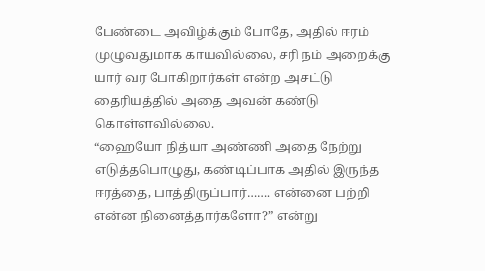பேண்டை அவிழ்க்கும் போதே, அதில் ஈரம் முழுவதுமாக காயவில்லை, சரி நம் அறைக்கு யார் வர போகிறார்கள் என்ற அசட்டு தைரியத்தில் அதை அவன் கண்டு கொள்ளவில்லை.
“ஹையோ நித்யா அண்ணி அதை நேற்று எடுத்தபொழுது, கண்டிப்பாக அதில் இருந்த ஈரத்தை, பாத்திருப்பார்……. என்னை பற்றி என்ன நினைத்தார்களோ?” என்று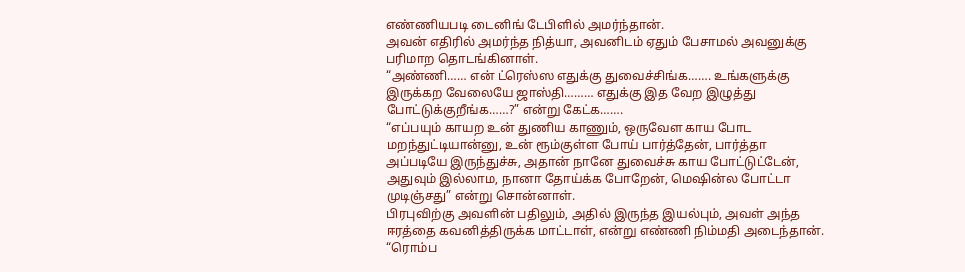எண்ணியபடி டைனிங் டேபிளில் அமர்ந்தான்.
அவன் எதிரில் அமர்ந்த நித்யா, அவனிடம் ஏதும் பேசாமல் அவனுக்கு பரிமாற தொடங்கினாள்.
“அண்ணி…… என் ட்ரெஸ்ஸ எதுக்கு துவைச்சிங்க……. உங்களுக்கு இருக்கற வேலையே ஜாஸ்தி……… எதுக்கு இத வேற இழுத்து போட்டுக்குறீங்க……?” என்று கேட்க…….
“எப்பயும் காயற உன் துணிய காணும், ஒருவேள காய போட மறந்துட்டியான்னு, உன் ரூம்குள்ள போய் பார்த்தேன், பார்த்தா அப்படியே இருந்துச்சு, அதான் நானே துவைச்சு காய போட்டுட்டேன், அதுவும் இல்லாம, நானா தோய்க்க போறேன், மெஷின்ல போட்டா முடிஞ்சது” என்று சொன்னாள்.
பிரபுவிற்கு அவளின் பதிலும், அதில் இருந்த இயல்பும், அவள் அந்த ஈரத்தை கவனித்திருக்க மாட்டாள், என்று எண்ணி நிம்மதி அடைந்தான்.
“ரொம்ப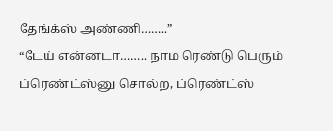தேங்க்ஸ் அண்ணி……..”
“டேய் என்னடா…….. நாம ரெண்டு பெரும் ப்ரெண்ட்ஸ்னு சொல்ற, ப்ரெண்ட்ஸ்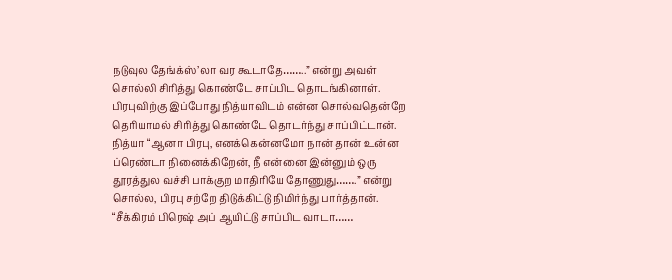நடுவுல தேங்க்ஸ்’லா வர கூடாதே……..” என்று அவள் சொல்லி சிரித்து கொண்டே சாப்பிட தொடங்கினாள்.
பிரபுவிற்கு இப்போது நித்யாவிடம் என்ன சொல்வதென்றே தெரியாமல் சிரித்து கொண்டே தொடர்ந்து சாப்பிட்டான்.
நித்யா “ஆனா பிரபு, எனக்கென்னமோ நான் தான் உன்ன ப்ரெண்டா நினைக்கிறேன், நீ என்னை இன்னும் ஒரு தூரத்துல வச்சி பாக்குற மாதிரியே தோணுது…….” என்று சொல்ல, பிரபு சற்றே திடுக்கிட்டு நிமிர்ந்து பார்த்தான்.
“சீக்கிரம் பிரெஷ் அப் ஆயிட்டு சாப்பிட வாடா……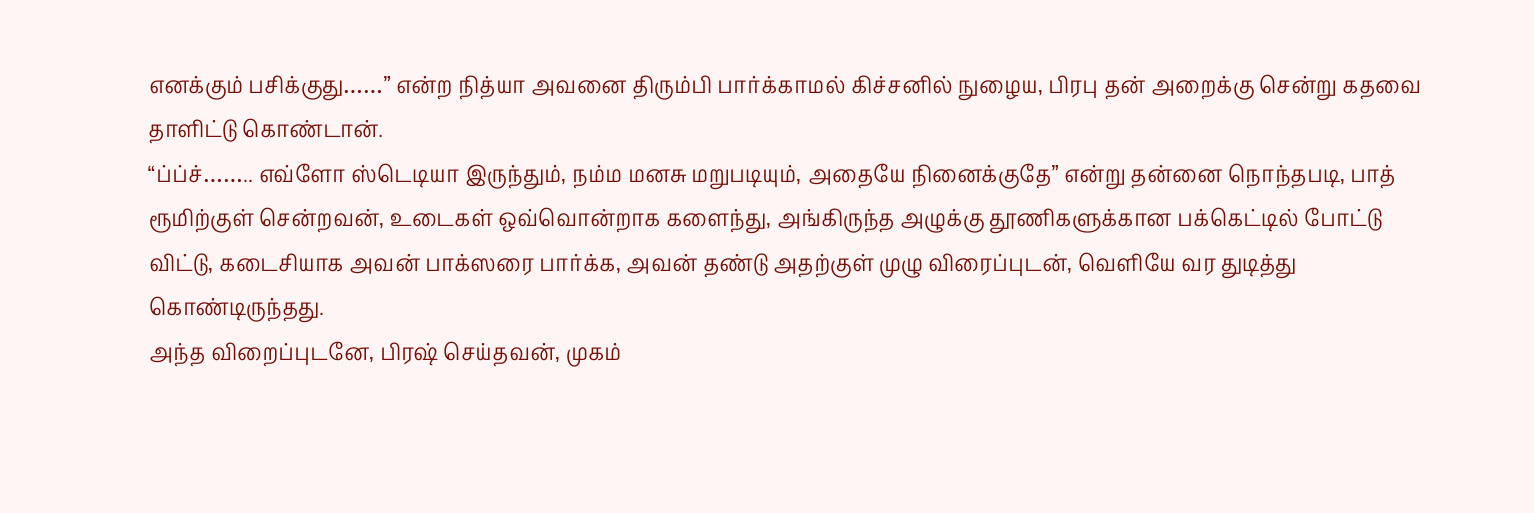எனக்கும் பசிக்குது……” என்ற நித்யா அவனை திரும்பி பார்க்காமல் கிச்சனில் நுழைய, பிரபு தன் அறைக்கு சென்று கதவை தாளிட்டு கொண்டான்.
“ப்ப்ச்…….. எவ்ளோ ஸ்டெடியா இருந்தும், நம்ம மனசு மறுபடியும், அதையே நினைக்குதே” என்று தன்னை நொந்தபடி, பாத் ரூமிற்குள் சென்றவன், உடைகள் ஒவ்வொன்றாக களைந்து, அங்கிருந்த அழுக்கு தூணிகளுக்கான பக்கெட்டில் போட்டு விட்டு, கடைசியாக அவன் பாக்ஸரை பார்க்க, அவன் தண்டு அதற்குள் முழு விரைப்புடன், வெளியே வர துடித்து கொண்டிருந்தது.
அந்த விறைப்புடனே, பிரஷ் செய்தவன், முகம்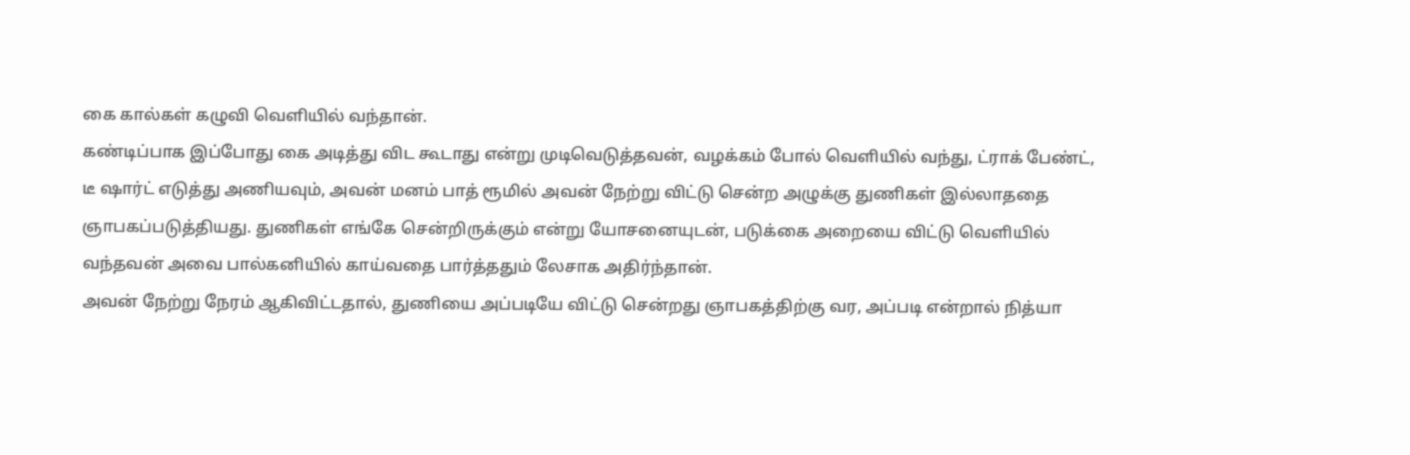கை கால்கள் கழுவி வெளியில் வந்தான்.
கண்டிப்பாக இப்போது கை அடித்து விட கூடாது என்று முடிவெடுத்தவன், வழக்கம் போல் வெளியில் வந்து, ட்ராக் பேண்ட், டீ ஷார்ட் எடுத்து அணியவும், அவன் மனம் பாத் ரூமில் அவன் நேற்று விட்டு சென்ற அழுக்கு துணிகள் இல்லாததை ஞாபகப்படுத்தியது. துணிகள் எங்கே சென்றிருக்கும் என்று யோசனையுடன், படுக்கை அறையை விட்டு வெளியில் வந்தவன் அவை பால்கனியில் காய்வதை பார்த்ததும் லேசாக அதிர்ந்தான்.
அவன் நேற்று நேரம் ஆகிவிட்டதால், துணியை அப்படியே விட்டு சென்றது ஞாபகத்திற்கு வர, அப்படி என்றால் நித்யா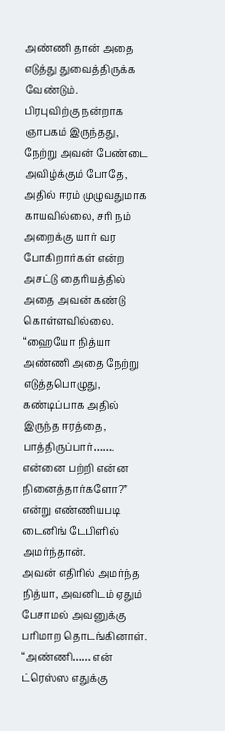அண்ணி தான் அதை எடுத்து துவைத்திருக்க வேண்டும்.
பிரபுவிற்கு நன்றாக ஞாபகம் இருந்தது, நேற்று அவன் பேண்டை அவிழ்க்கும் போதே, அதில் ஈரம் முழுவதுமாக காயவில்லை, சரி நம் அறைக்கு யார் வர போகிறார்கள் என்ற அசட்டு தைரியத்தில் அதை அவன் கண்டு கொள்ளவில்லை.
“ஹையோ நித்யா அண்ணி அதை நேற்று எடுத்தபொழுது, கண்டிப்பாக அதில் இருந்த ஈரத்தை, பாத்திருப்பார்……. என்னை பற்றி என்ன நினைத்தார்களோ?” என்று எண்ணியபடி டைனிங் டேபிளில் அமர்ந்தான்.
அவன் எதிரில் அமர்ந்த நித்யா, அவனிடம் ஏதும் பேசாமல் அவனுக்கு பரிமாற தொடங்கினாள்.
“அண்ணி…… என் ட்ரெஸ்ஸ எதுக்கு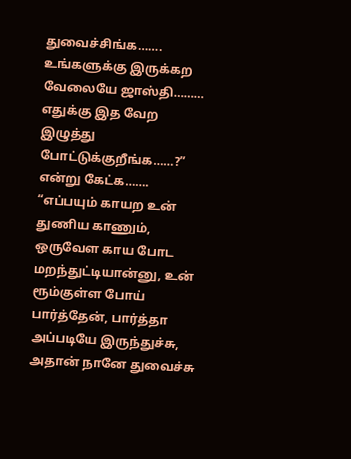துவைச்சிங்க……. உங்களுக்கு இருக்கற வேலையே ஜாஸ்தி……… எதுக்கு இத வேற இழுத்து போட்டுக்குறீங்க……?” என்று கேட்க…….
“எப்பயும் காயற உன் துணிய காணும், ஒருவேள காய போட மறந்துட்டியான்னு, உன் ரூம்குள்ள போய் பார்த்தேன், பார்த்தா அப்படியே இருந்துச்சு, அதான் நானே துவைச்சு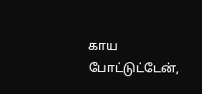காய போட்டுட்டேன்,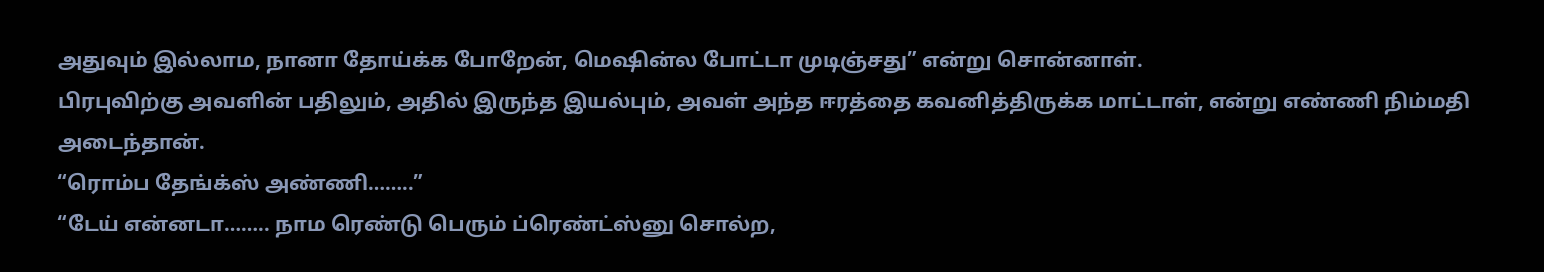அதுவும் இல்லாம, நானா தோய்க்க போறேன், மெஷின்ல போட்டா முடிஞ்சது” என்று சொன்னாள்.
பிரபுவிற்கு அவளின் பதிலும், அதில் இருந்த இயல்பும், அவள் அந்த ஈரத்தை கவனித்திருக்க மாட்டாள், என்று எண்ணி நிம்மதி அடைந்தான்.
“ரொம்ப தேங்க்ஸ் அண்ணி……..”
“டேய் என்னடா…….. நாம ரெண்டு பெரும் ப்ரெண்ட்ஸ்னு சொல்ற,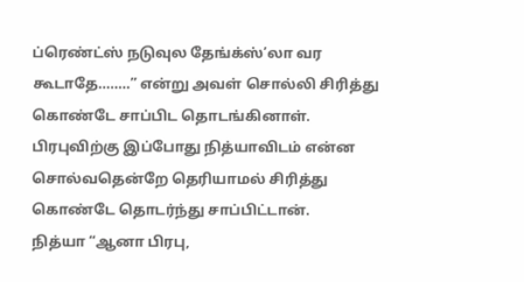ப்ரெண்ட்ஸ் நடுவுல தேங்க்ஸ்’லா வர கூடாதே……..” என்று அவள் சொல்லி சிரித்து கொண்டே சாப்பிட தொடங்கினாள்.
பிரபுவிற்கு இப்போது நித்யாவிடம் என்ன சொல்வதென்றே தெரியாமல் சிரித்து கொண்டே தொடர்ந்து சாப்பிட்டான்.
நித்யா “ஆனா பிரபு,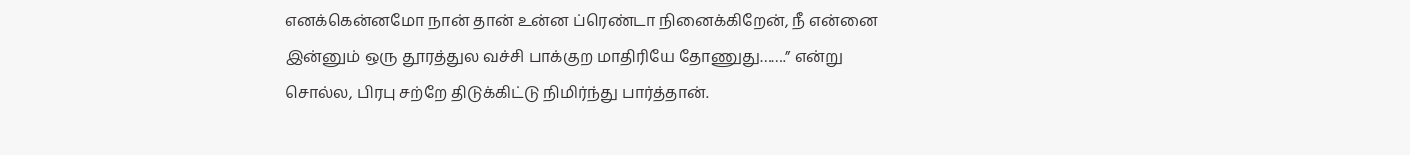எனக்கென்னமோ நான் தான் உன்ன ப்ரெண்டா நினைக்கிறேன், நீ என்னை இன்னும் ஒரு தூரத்துல வச்சி பாக்குற மாதிரியே தோணுது…….” என்று சொல்ல, பிரபு சற்றே திடுக்கிட்டு நிமிர்ந்து பார்த்தான்.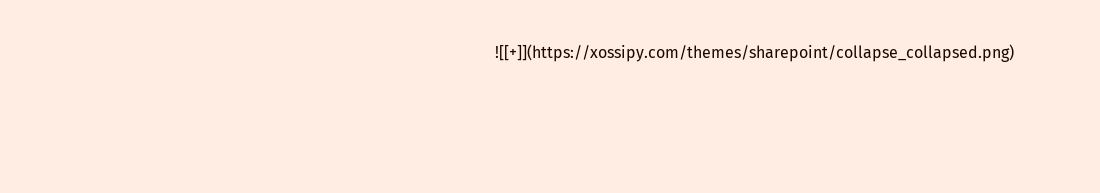![[+]](https://xossipy.com/themes/sharepoint/collapse_collapsed.png)